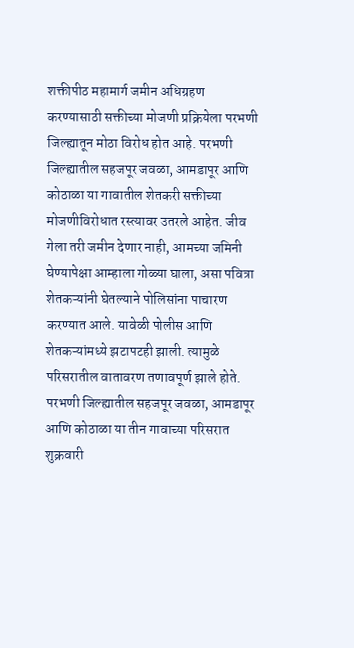शक्तीपीठ महामार्ग जमीन अधिग्रहण करण्यासाठी सक्तीच्या मोजणी प्रक्रियेला परभणी जिल्ह्यातून मोठा विरोध होत आहे. परभणी जिल्ह्यातील सहजपूर जवळा, आमडापूर आणि कोठाळा या गावातील शेतकरी सक्तीच्या मोजणीविरोधात रस्त्यावर उतरले आहेत. जीव गेला तरी जमीन देणार नाही, आमच्या जमिनी घेण्यापेक्षा आम्हाला गोळ्या घाला, असा पवित्रा शेतकऱ्यांनी घेतल्याने पोलिसांना पाचारण करण्यात आले. यावेळी पोलीस आणि शेतकऱ्यांमध्ये झटापटही झाली. त्यामुळे परिसरातील वातावरण तणावपूर्ण झाले होते.
परभणी जिल्ह्यातील सहजपूर जवळा, आमडापूर आणि कोठाळा या तीन गावाच्या परिसरात शुक्रवारी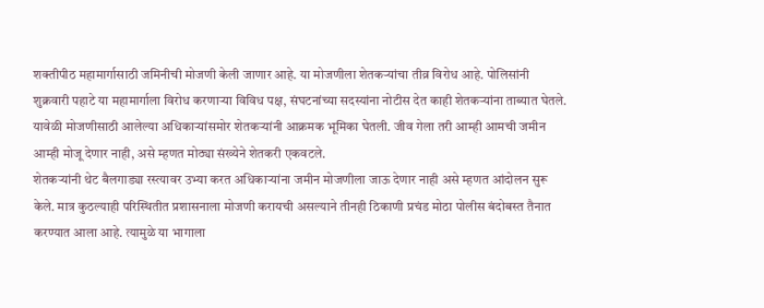शक्तीपीठ महामार्गासाठी जमिनीची मोजणी केली जाणार आहे. या मोजणीला शेतकऱ्यांचा तीव्र विरोध आहे. पोलिसांनी शुक्रवारी पहाटे या महामार्गाला विरोध करणाऱ्या विविध पक्ष, संघटनांच्या सदस्यांना नोटीस देत काही शेतकऱ्यांना ताब्यात घेतले. यावेळी मोजणीसाठी आलेल्या अधिकाऱ्यांसमोर शेतकऱ्यांनी आक्रमक भूमिका घेतली. जीव गेला तरी आम्ही आमची जमीन आम्ही मोजू देणार नाही, असे म्हणत मोठ्या संख्येने शेतकरी एकवटले.
शेतकऱ्यांनी थेट बैलगाड्या रस्त्यावर उभ्या करत अधिकाऱ्यांना जमीन मोजणीला जाऊ देणार नाही असे म्हणत आंदोलन सुरू केले. मात्र कुठल्याही परिस्थितीत प्रशासनाला मोजणी करायची असल्याने तीनही ठिकाणी प्रचंड मोठा पोलीस बंदोबस्त तैनात करण्यात आला आहे. त्यामुळे या भागाला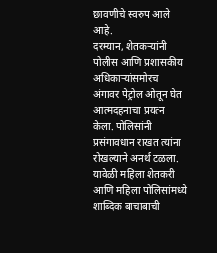छावणीचे स्वरुप आले आहे.
दरम्यान, शेतकऱ्यांनी पोलीस आणि प्रशासकीय अधिकाऱ्यांसमोरच अंगावर पेट्रोल ओतून घेत आत्मदहनाचा प्रयत्न केला. पोलिसांनी प्रसंगावधान राखत त्यांना रोखल्याने अनर्थ टळला. यावेळी महिला शेतकरी आणि महिला पोलिसांमध्ये शाब्दिक बाचाबाची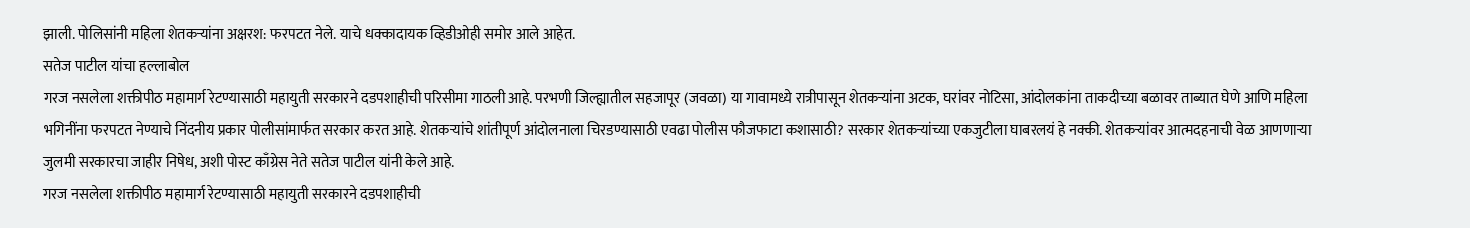झाली. पोलिसांनी महिला शेतकऱ्यांना अक्षरश: फरपटत नेले. याचे धक्कादायक व्हिडीओही समोर आले आहेत.
सतेज पाटील यांचा हल्लाबोल
गरज नसलेला शक्तीपीठ महामार्ग रेटण्यासाठी महायुती सरकारने दडपशाहीची परिसीमा गाठली आहे. परभणी जिल्ह्यातील सहजापूर (जवळा) या गावामध्ये रात्रीपासून शेतकऱ्यांना अटक, घरांवर नोटिसा, आंदोलकांना ताकदीच्या बळावर ताब्यात घेणे आणि महिला भगिनींना फरपटत नेण्याचे निंदनीय प्रकार पोलीसांमार्फत सरकार करत आहे. शेतकऱ्यांचे शांतीपूर्ण आंदोलनाला चिरडण्यासाठी एवढा पोलीस फौजफाटा कशासाठी? सरकार शेतकऱ्यांच्या एकजुटीला घाबरलयं हे नक्की. शेतकऱ्यांवर आत्मदहनाची वेळ आणणाऱ्या जुलमी सरकारचा जाहीर निषेध, अशी पोस्ट काँग्रेस नेते सतेज पाटील यांनी केले आहे.
गरज नसलेला शक्तीपीठ महामार्ग रेटण्यासाठी महायुती सरकारने दडपशाहीची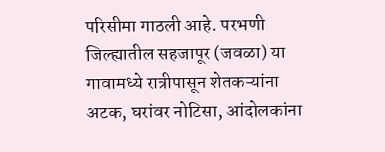परिसीमा गाठली आहे. परभणी जिल्ह्यातील सहजापूर (जवळा) या गावामध्ये रात्रीपासून शेतकऱ्यांना अटक, घरांवर नोटिसा, आंदोलकांना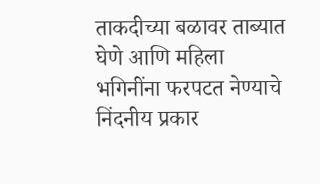ताकदीच्या बळावर ताब्यात घेणे आणि महिला भगिनींना फरपटत नेण्याचे निंदनीय प्रकार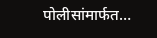पोलीसांमार्फत…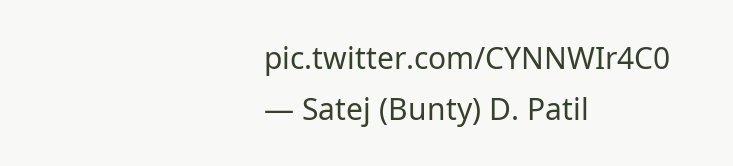pic.twitter.com/CYNNWIr4C0
— Satej (Bunty) D. Patil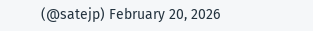(@satejp) February 20, 2026